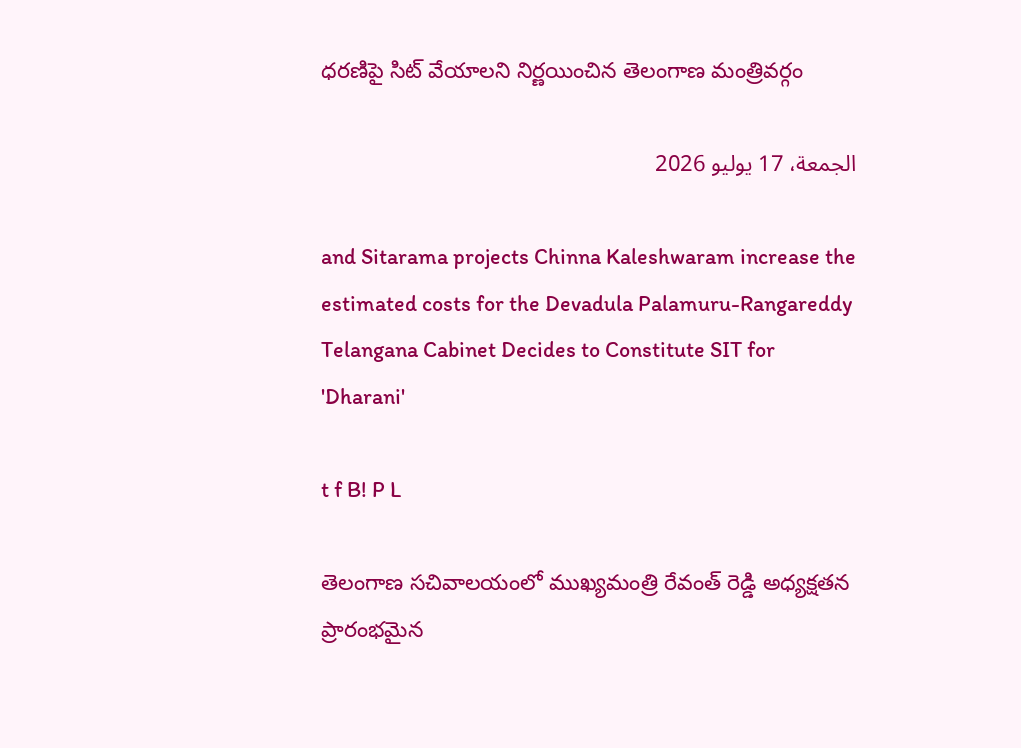ధరణిపై సిట్ వేయాలని నిర్ణయించిన తెలంగాణ మంత్రివర్గం

الجمعة، 17 يوليو 2026

and Sitarama projects Chinna Kaleshwaram increase the estimated costs for the Devadula Palamuru-Rangareddy Telangana Cabinet Decides to Constitute SIT for 'Dharani'

t f B! P L

తెలంగాణ సచివాలయంలో ముఖ్యమంత్రి రేవంత్ రెడ్డి అధ్యక్షతన ప్రారంభమైన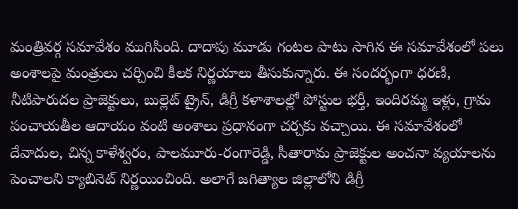మంత్రివర్గ సమావేశం ముగిసింది. దాదాపు మూడు గంటల పాటు సాగిన ఈ సమావేశంలో పలు అంశాలపై మంత్రులు చర్చించి కీలక నిర్ణయాలు తీసుకున్నారు. ఈ సందర్భంగా ధరణి, నీటిపారుదల ప్రాజెక్టులు, బుల్లెట్ ట్రైన్, డిగ్రీ కళాశాలల్లో పోస్టుల భర్తీ, ఇందిరమ్మ ఇళ్లు, గ్రామ పంచాయతీల ఆదాయం వంటి అంశాలు ప్రధానంగా చర్చకు వచ్చాయి. ఈ సమావేశంలో దేవాదుల, చిన్న కాళేశ్వరం, పాలమూరు-రంగారెడ్డి, సీతారామ ప్రాజెక్టుల అంచనా వ్యయాలను పెంచాలని క్యాబినెట్ నిర్ణయించింది. అలాగే జగిత్యాల జిల్లాలోని డిగ్రీ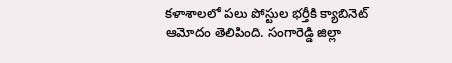కళాశాలలో పలు పోస్టుల భర్తీకి క్యాబినెట్ ఆమోదం తెలిపింది. సంగారెడ్డి జిల్లా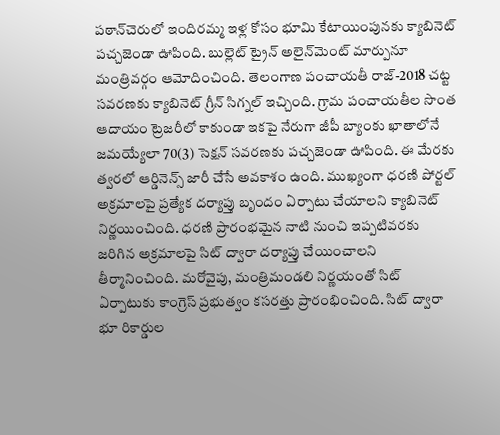పఠాన్‌చెరులో ఇందిరమ్మ ఇళ్ల కోసం భూమి కేటాయింపునకు క్యాబినెట్ పచ్చజెండా ఊపింది. బుల్లెట్ ట్రైన్ అలైన్‌మెంట్ మార్పునూ మంత్రివర్గం ఆమోదించింది. తెలంగాణ పంచాయతీ రాజ్-2018 చట్ట సవరణకు క్యాబినెట్ గ్రీన్ సిగ్నల్ ఇచ్చింది. గ్రామ పంచాయతీల సొంత ఆదాయం ట్రెజరీలో కాకుండా ఇకపై నేరుగా జీపీ బ్యాంకు ఖాతాలోనే జమయ్యేలా 70(3) సెక్షన్ సవరణకు పచ్చజెండా ఊపింది. ఈ మేరకు త్వరలో ఆర్డినెన్స్ జారీ చేసే అవకాశం ఉంది. ముఖ్యంగా ధరణి పోర్టల్‌ అక్రమాలపై ప్రత్యేక దర్యాప్తు బృందం ఏర్పాటు చేయాలని క్యాబినెట్ నిర్ణయించింది. ధరణి ప్రారంభమైన నాటి నుంచి ఇప్పటివరకు జరిగిన అక్రమాలపై సిట్ ద్వారా దర్యాప్తు చేయించాలని తీర్మానించింది. మరోవైపు, మంత్రిమండలి నిర్ణయంతో సిట్ ఏర్పాటుకు కాంగ్రెస్ ప్రభుత్వం కసరత్తు ప్రారంభించింది. సిట్ ద్వారా భూ రికార్డుల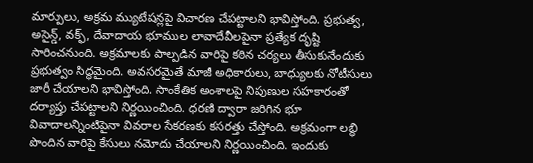మార్పులు, అక్రమ మ్యుటేషన్లపై విచారణ చేపట్టాలని భావిస్తోంది. ప్రభుత్వ, అసైన్డ్, వక్ఫ్, దేవాదాయ భూముల లావాదేవీలపైనా ప్రత్యేక దృష్టి సారించనుంది. అక్రమాలకు పాల్పడిన వారిపై కఠిన చర్యలు తీసుకునేందుకు ప్రభుత్వం సిద్ధమైంది. అవసరమైతే మాజీ అధికారులు, బాధ్యులకు నోటీసులు జారీ చేయాలని భావిస్తోంది. సాంకేతిక అంశాలపై నిపుణుల సహకారంతో దర్యాప్తు చేపట్టాలని నిర్ణయించింది. ధరణి ద్వారా జరిగిన భూ వివాదాలన్నింటిపైనా వివరాల సేకరణకు కసరత్తు చేస్తోంది. అక్రమంగా లబ్ధి పొందిన వారిపై కేసులు నమోదు చేయాలని నిర్ణయించింది. ఇందుకు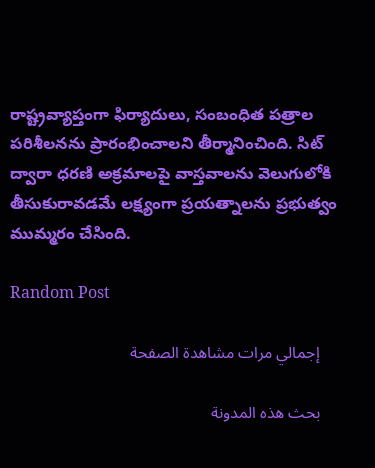రాష్ట్రవ్యాప్తంగా ఫిర్యాదులు, సంబంధిత పత్రాల పరిశీలనను ప్రారంభించాలని తీర్మానించింది. సిట్ ద్వారా ధరణి అక్రమాలపై వాస్తవాలను వెలుగులోకి తీసుకురావడమే లక్ష్యంగా ప్రయత్నాలను ప్రభుత్వం ముమ్మరం చేసింది.

Random Post

    إجمالي مرات مشاهدة الصفحة

    بحث هذه المدونة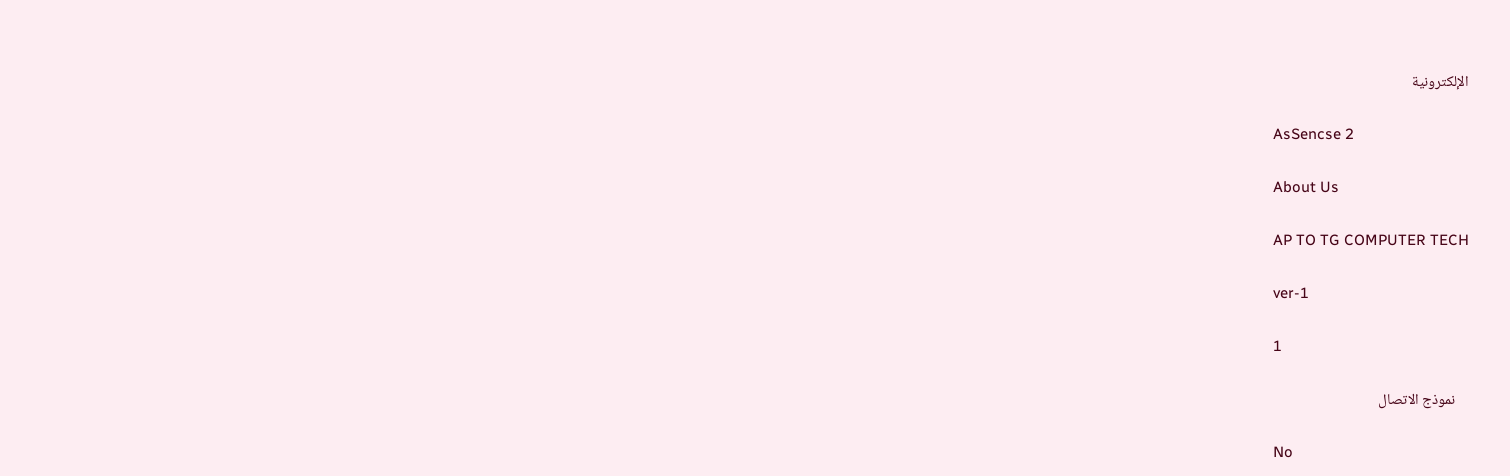الإلكترونية

    AsSencse 2

    About Us

    AP TO TG COMPUTER TECH

    ver-1

    1

    نموذج الاتصال

    No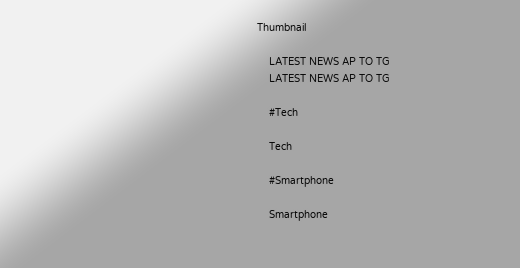Thumbnail

    LATEST NEWS AP TO TG
    LATEST NEWS AP TO TG

    #Tech

    Tech

    #Smartphone

    Smartphone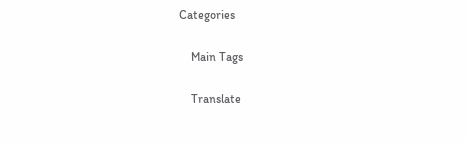Categories

    Main Tags

    Translate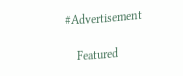#Advertisement

    Featured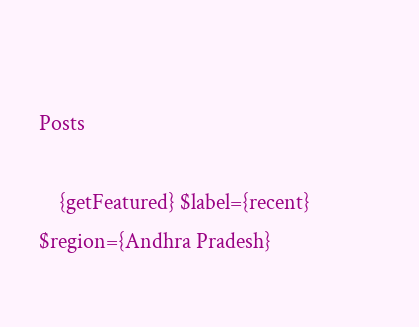Posts

    {getFeatured} $label={recent} $region={Andhra Pradesh}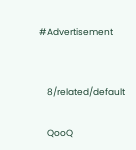#Advertisement


    8/related/default

    QooQ